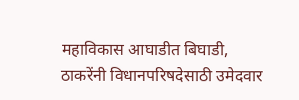महाविकास आघाडीत बिघाडी, ठाकरेंनी विधानपरिषदेसाठी उमेदवार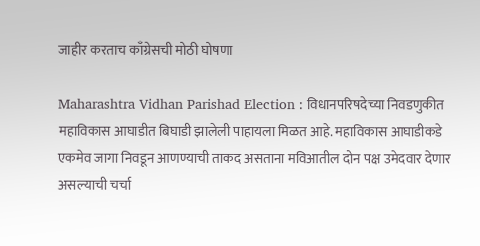जाहीर करताच काँग्रेसची मोठी घोषणा

Maharashtra Vidhan Parishad Election : विधानपरिषदेच्या निवडणुकीत महाविकास आघाडीत बिघाडी झालेली पाहायला मिळत आहे. महाविकास आघाडीकडे एकमेव जागा निवडून आणण्याची ताकद असताना मविआतील दोन पक्ष उमेदवार देणार असल्याची चर्चा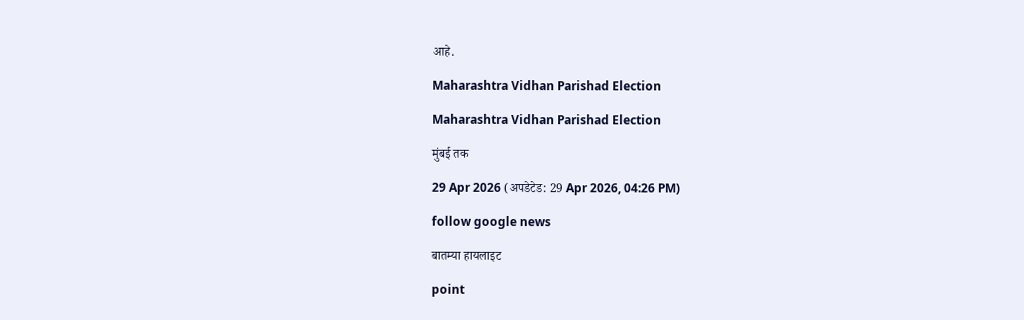आहे.

Maharashtra Vidhan Parishad Election

Maharashtra Vidhan Parishad Election

मुंबई तक

29 Apr 2026 (अपडेटेड: 29 Apr 2026, 04:26 PM)

follow google news

बातम्या हायलाइट

point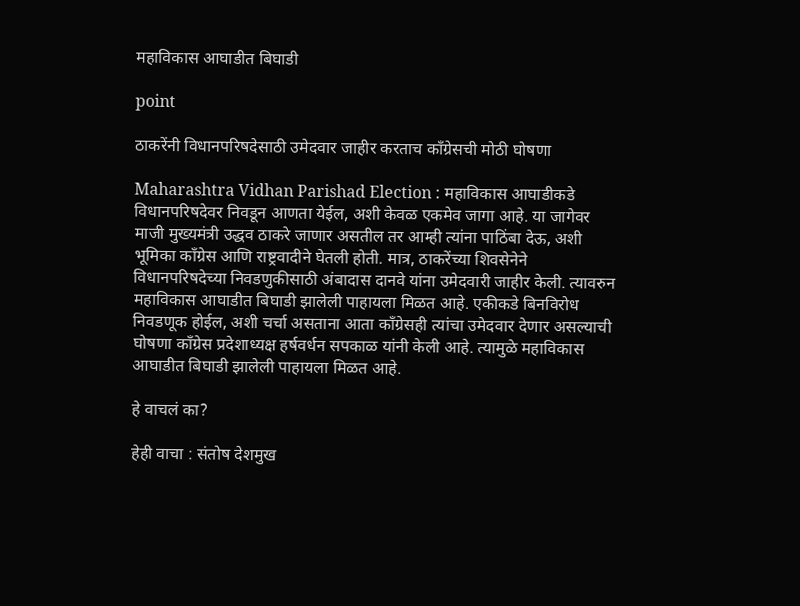महाविकास आघाडीत बिघाडी

point

ठाकरेंनी विधानपरिषदेसाठी उमेदवार जाहीर करताच काँग्रेसची मोठी घोषणा

Maharashtra Vidhan Parishad Election : महाविकास आघाडीकडे विधानपरिषदेवर निवडून आणता येईल, अशी केवळ एकमेव जागा आहे. या जागेवर माजी मुख्यमंत्री उद्धव ठाकरे जाणार असतील तर आम्ही त्यांना पाठिंबा देऊ, अशी भूमिका काँग्रेस आणि राष्ट्रवादीने घेतली होती. मात्र, ठाकरेंच्या शिवसेनेने विधानपरिषदेच्या निवडणुकीसाठी अंबादास दानवे यांना उमेदवारी जाहीर केली. त्यावरुन महाविकास आघाडीत बिघाडी झालेली पाहायला मिळत आहे. एकीकडे बिनविरोध निवडणूक होईल, अशी चर्चा असताना आता काँग्रेसही त्यांचा उमेदवार देणार असल्याची घोषणा काँग्रेस प्रदेशाध्यक्ष हर्षवर्धन सपकाळ यांनी केली आहे. त्यामुळे महाविकास आघाडीत बिघाडी झालेली पाहायला मिळत आहे.

हे वाचलं का?

हेही वाचा : संतोष देशमुख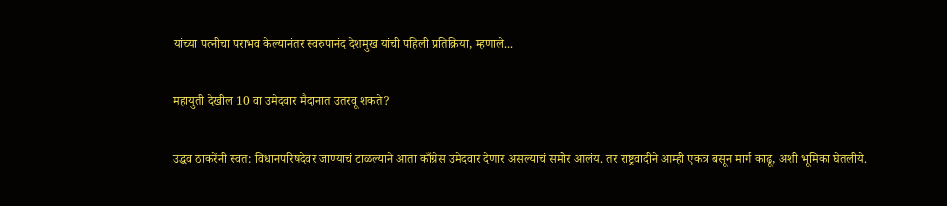यांच्या पत्नीचा पराभव केल्यानंतर स्वरुपानंद देशमुख यांची पहिली प्रतिक्रिया, म्हणाले...

महायुती देखील 10 वा उमेदवार मैदानात उतरवू शकते?

उद्धव ठाकरेंनी स्वत: विधानपरिषदेवर जाण्याचं टाळल्याने आता काँग्रेस उमेदवार देणार असल्याचं समोर आलंय. तर राष्ट्रवादीने आम्ही एकत्र बसून मार्ग काढू, अशी भूमिका घेतलीये.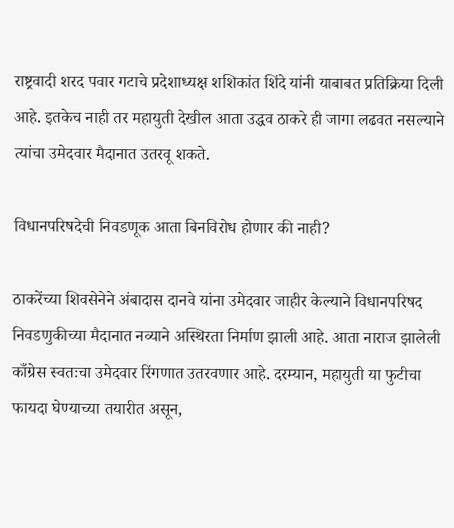राष्ट्रवादी शरद पवार गटाचे प्रदेशाध्यक्ष शशिकांत शिंदे यांनी याबाबत प्रतिक्रिया दिली आहे. इतकेच नाही तर महायुती देखील आता उद्धव ठाकरे ही जागा लढवत नसल्याने त्यांचा उमेदवार मैदानात उतरवू शकते.

विधानपरिषदेची निवडणूक आता बिनविरोध होणार की नाही?

ठाकरेंच्या शिवसेनेने अंबादास दानवे यांना उमेदवार जाहीर केल्याने विधानपरिषद  निवडणुकीच्या मैदानात नव्याने अस्थिरता निर्माण झाली आहे. आता नाराज झालेली काँग्रेस स्वतःचा उमेदवार रिंगणात उतरवणार आहे. दरम्यान, महायुती या फुटीचा फायदा घेण्याच्या तयारीत असून,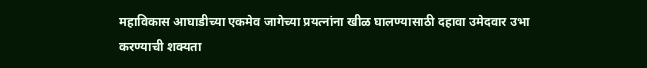महाविकास आघाडीच्या एकमेव जागेच्या प्रयत्नांना खीळ घालण्यासाठी दहावा उमेदवार उभा करण्याची शक्यता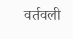वर्तवली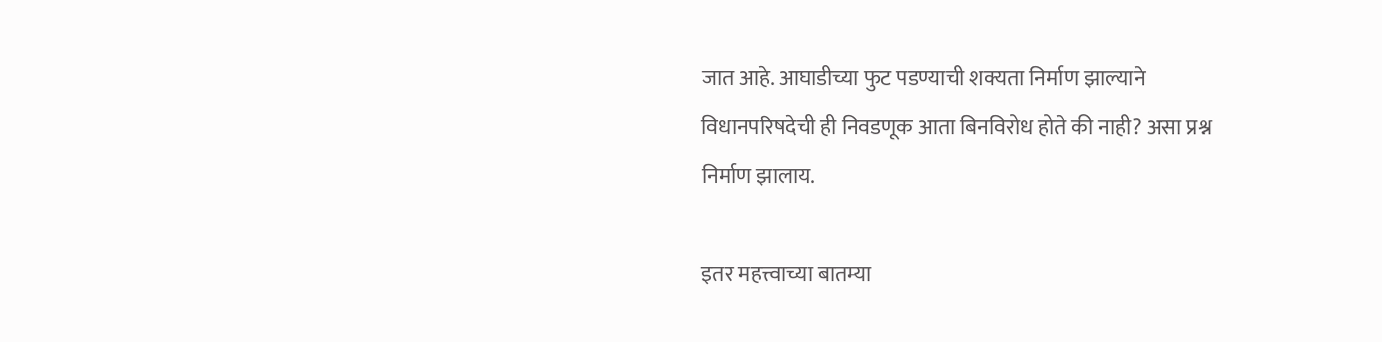जात आहे. आघाडीच्या फुट पडण्याची शक्यता निर्माण झाल्याने विधानपरिषदेची ही निवडणूक आता बिनविरोध होते की नाही? असा प्रश्न निर्माण झालाय.

इतर महत्त्वाच्या बातम्या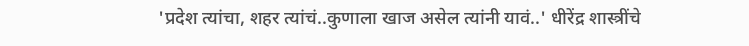'प्रदेश त्यांचा, शहर त्यांचं..कुणाला खाज असेल त्यांनी यावं..' धीरेंद्र शास्त्रींचे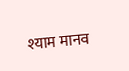श्याम मानव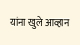यांना खुले आव्हान